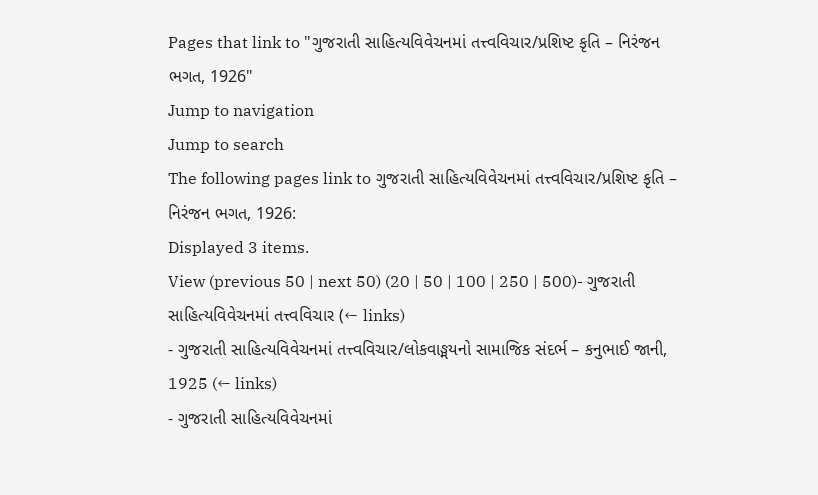Pages that link to "ગુજરાતી સાહિત્યવિવેચનમાં તત્ત્વવિચાર/પ્રશિષ્ટ કૃતિ – નિરંજન ભગત, 1926"
Jump to navigation
Jump to search
The following pages link to ગુજરાતી સાહિત્યવિવેચનમાં તત્ત્વવિચાર/પ્રશિષ્ટ કૃતિ – નિરંજન ભગત, 1926:
Displayed 3 items.
View (previous 50 | next 50) (20 | 50 | 100 | 250 | 500)- ગુજરાતી સાહિત્યવિવેચનમાં તત્ત્વવિચાર (← links)
- ગુજરાતી સાહિત્યવિવેચનમાં તત્ત્વવિચાર/લોકવાઙ્મયનો સામાજિક સંદર્ભ – કનુભાઈ જાની, 1925 (← links)
- ગુજરાતી સાહિત્યવિવેચનમાં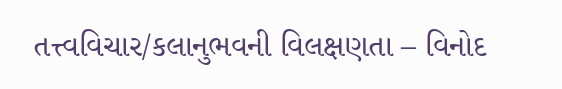તત્ત્વવિચાર/કલાનુભવની વિલક્ષણતા – વિનોદ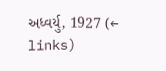અધ્વર્યુ, 1927 (← links)